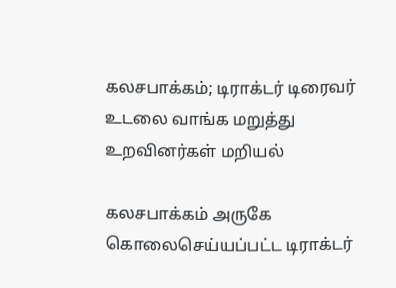கலசபாக்கம்; டிராக்டர் டிரைவர் உடலை வாங்க மறுத்து உறவினர்கள் மறியல்

கலசபாக்கம் அருகே கொலைசெய்யப்பட்ட டிராக்டர்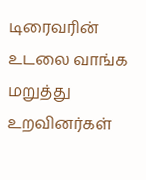டிரைவரின் உடலை வாங்க மறுத்து உறவினர்கள்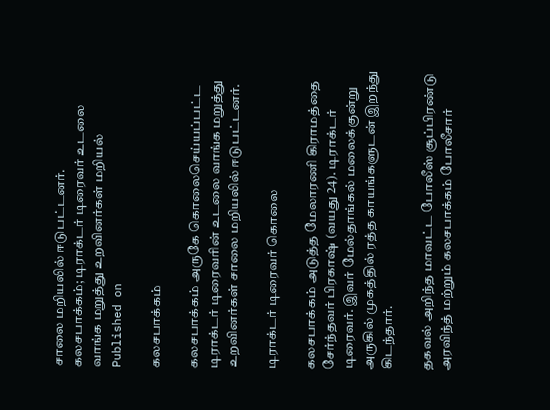சாலை மறியலில் ஈடுபட்டனர்.
கலசபாக்கம்; டிராக்டர் டிரைவர் உடலை வாங்க மறுத்து உறவினர்கள் மறியல்
Published on

கலசபாக்கம்

கலசபாக்கம் அருகே கொலைசெய்யப்பட்ட டிராக்டர் டிரைவரின் உடலை வாங்க மறுத்து உறவினர்கள் சாலை மறியலில் ஈடுபட்டனர்.

டிராக்டர் டிரைவர் கொலை

கலசபாக்கம் அடுத்த மேலாரணி கிராமத்தை சேர்ந்தவர் பிரகாஷ் (வயது 24). டிராக்டர் டிரைவர். இவர் மேல்தாங்கல் மலைக்குன்று அருகில் முகத்தில் ரத்த காயங்களுடன் இறந்து கிடந்தார்.

தகவல் அறிந்த மாவட்ட போலீஸ் சூப்பிரண்டு அரவிந்த் மற்றும் கலசபாக்கம் போலீசார்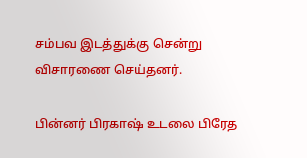சம்பவ இடத்துக்கு சென்று விசாரணை செய்தனர்.

பின்னர் பிரகாஷ் உடலை பிரேத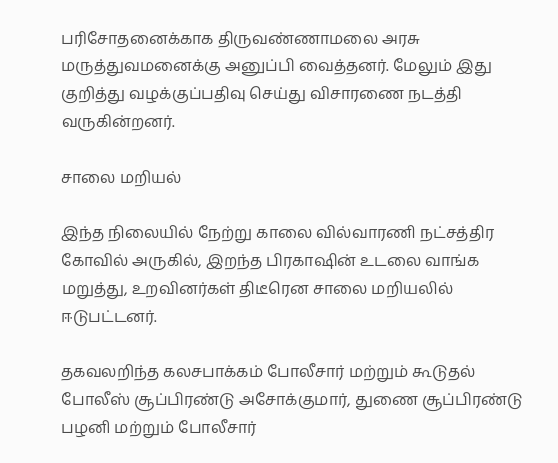பரிசோதனைக்காக திருவண்ணாமலை அரசு மருத்துவமனைக்கு அனுப்பி வைத்தனர். மேலும் இது குறித்து வழக்குப்பதிவு செய்து விசாரணை நடத்தி வருகின்றனர்.

சாலை மறியல்

இந்த நிலையில் நேற்று காலை வில்வாரணி நட்சத்திர கோவில் அருகில், இறந்த பிரகாஷின் உடலை வாங்க மறுத்து, உறவினர்கள் திடீரென சாலை மறியலில் ஈடுபட்டனர்.

தகவலறிந்த கலசபாக்கம் போலீசார் மற்றும் கூடுதல் போலீஸ் சூப்பிரண்டு அசோக்குமார், துணை சூப்பிரண்டு பழனி மற்றும் போலீசார்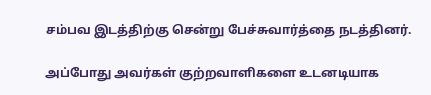சம்பவ இடத்திற்கு சென்று பேச்சுவார்த்தை நடத்தினர்.

அப்போது அவர்கள் குற்றவாளிகளை உடனடியாக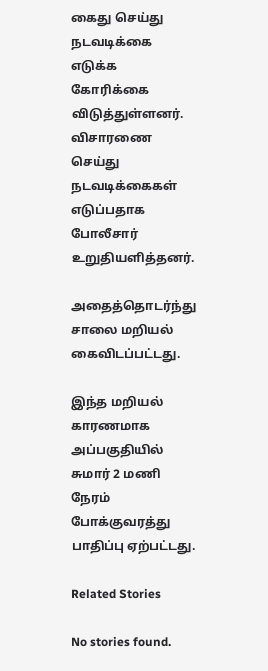கைது செய்து நடவடிக்கை எடுக்க கோரிக்கை விடுத்துள்ளனர். விசாரணை செய்து நடவடிக்கைகள் எடுப்பதாக போலீசார் உறுதியளித்தனர்.

அதைத்தொடர்ந்து சாலை மறியல் கைவிடப்பட்டது.

இந்த மறியல் காரணமாக அப்பகுதியில் சுமார் 2 மணி நேரம் போக்குவரத்து பாதிப்பு ஏற்பட்டது.

Related Stories

No stories found.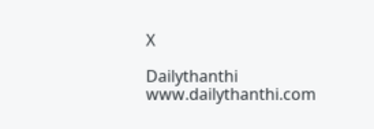X

Dailythanthi
www.dailythanthi.com